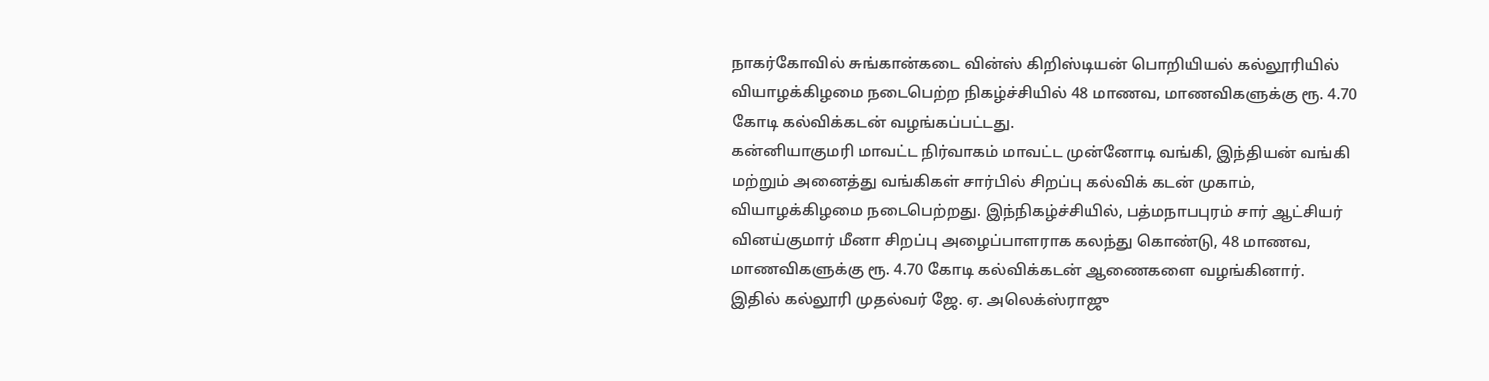நாகர்கோவில் சுங்கான்கடை வின்ஸ் கிறிஸ்டியன் பொறியியல் கல்லூரியில் வியாழக்கிழமை நடைபெற்ற நிகழ்ச்சியில் 48 மாணவ, மாணவிகளுக்கு ரூ. 4.70 கோடி கல்விக்கடன் வழங்கப்பட்டது.
கன்னியாகுமரி மாவட்ட நிர்வாகம் மாவட்ட முன்னோடி வங்கி, இந்தியன் வங்கி மற்றும் அனைத்து வங்கிகள் சார்பில் சிறப்பு கல்விக் கடன் முகாம், வியாழக்கிழமை நடைபெற்றது. இந்நிகழ்ச்சியில், பத்மநாபபுரம் சார் ஆட்சியர் வினய்குமார் மீனா சிறப்பு அழைப்பாளராக கலந்து கொண்டு, 48 மாணவ, மாணவிகளுக்கு ரூ. 4.70 கோடி கல்விக்கடன் ஆணைகளை வழங்கினார்.
இதில் கல்லூரி முதல்வர் ஜே. ஏ. அலெக்ஸ்ராஜு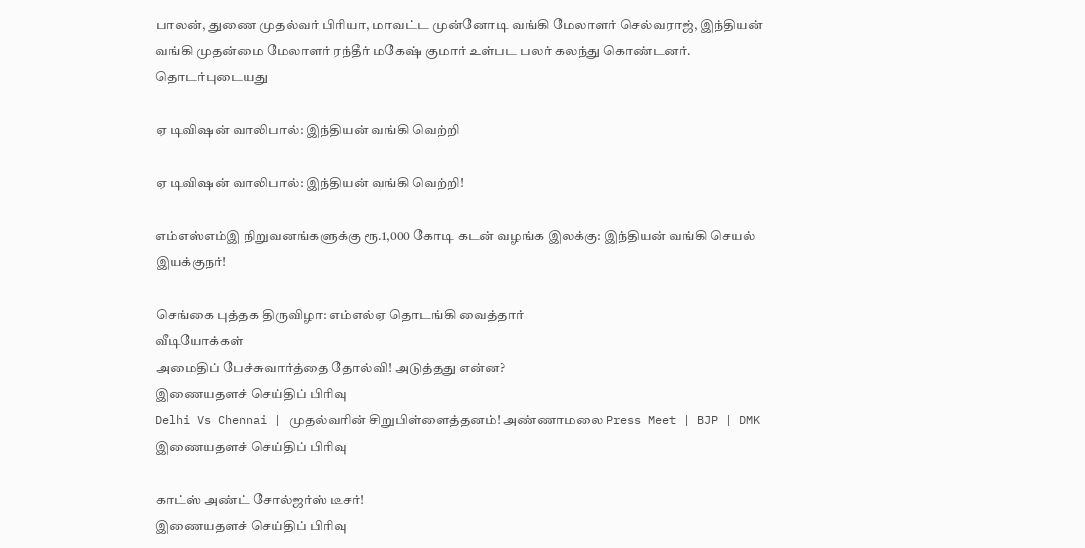பாலன், துணை முதல்வர் பிரியா, மாவட்ட முன்னோடி வங்கி மேலாளர் செல்வராஜ், இந்தியன் வங்கி முதன்மை மேலாளர் ரந்தீர் மகேஷ் குமார் உள்பட பலர் கலந்து கொண்டனர்.
தொடர்புடையது

ஏ டிவிஷன் வாலிபால்: இந்தியன் வங்கி வெற்றி

ஏ டிவிஷன் வாலிபால்: இந்தியன் வங்கி வெற்றி!

எம்எஸ்எம்இ நிறுவனங்களுக்கு ரூ.1,000 கோடி கடன் வழங்க இலக்கு: இந்தியன் வங்கி செயல் இயக்குநர்!

செங்கை புத்தக திருவிழா: எம்எல்ஏ தொடங்கி வைத்தார்
வீடியோக்கள்
அமைதிப் பேச்சுவார்த்தை தோல்வி! அடுத்தது என்ன?
இணையதளச் செய்திப் பிரிவு
Delhi Vs Chennai | முதல்வரின் சிறுபிள்ளைத்தனம்! அண்ணாமலை Press Meet | BJP | DMK
இணையதளச் செய்திப் பிரிவு

காட்ஸ் அண்ட் சோல்ஜர்ஸ் டீசர்!
இணையதளச் செய்திப் பிரிவு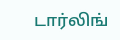டார்லிங்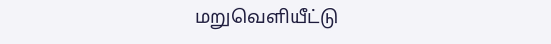மறுவெளியீட்டு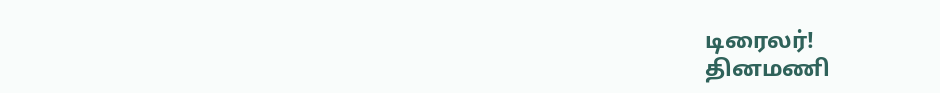டிரைலர்!
தினமணி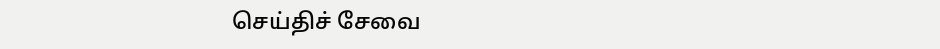செய்திச் சேவை